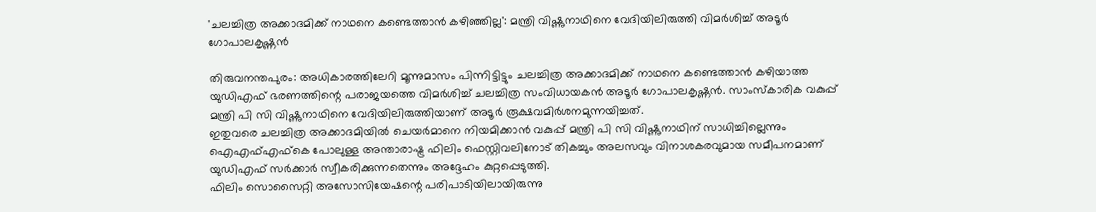'ചലച്ചിത്ര അക്കാദമിക്ക് നാഥനെ കണ്ടെത്താൻ കഴിഞ്ഞില്ല': മന്ത്രി വിഷ്ണുനാഥിനെ വേദിയിലിരുത്തി വിമർശിച്ച് അടൂർ ഗോപാലകൃഷ്ണൻ

തിരുവനന്തപുരം: അധികാരത്തിലേറി മൂന്നുമാസം പിന്നിട്ടിട്ടും ചലച്ചിത്ര അക്കാദമിക്ക് നാഥനെ കണ്ടെത്താൻ കഴിയാത്ത യുഡിഎഫ് ഭരണത്തിന്റെ പരാജയത്തെ വിമർശിച്ച് ചലച്ചിത്ര സംവിധായകൻ അടൂർ ഗോപാലകൃഷ്ണൻ. സാംസ്കാരിക വകുപ്പ് മന്ത്രി പി സി വിഷ്ണുനാഥിനെ വേദിയിലിരുത്തിയാണ് അടൂർ രൂക്ഷവമിർശനമുന്നയിച്ചത്.
ഇതുവരെ ചലച്ചിത്ര അക്കാദമിയിൽ ചെയർമാനെ നിയമിക്കാൻ വകുപ്പ് മന്ത്രി പി സി വിഷ്ണുനാഥിന് സാധിച്ചില്ലെന്നും ഐഎഫ്എഫ്കെ പോലുള്ള അന്താരാഷ്ട്ര ഫിലിം ഫെസ്റ്റിവലിനോട് തികച്ചും അലസവും വിനാശകരവുമായ സമീപനമാണ് യുഡിഎഫ് സർക്കാർ സ്വീകരിക്കുന്നതെന്നും അദ്ദേഹം കുറ്റപ്പെടുത്തി.
ഫിലിം സൊസൈറ്റി അസോസിയേഷന്റെ പരിപാടിയിലായിരുന്നു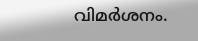വിമർശനം.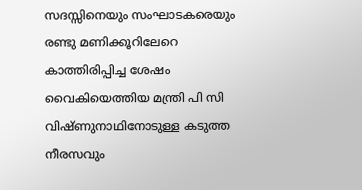സദസ്സിനെയും സംഘാടകരെയും രണ്ടു മണിക്കൂറിലേറെ കാത്തിരിപ്പിച്ച ശേഷം വൈകിയെത്തിയ മന്ത്രി പി സി വിഷ്ണുനാഥിനോടുള്ള കടുത്ത നീരസവും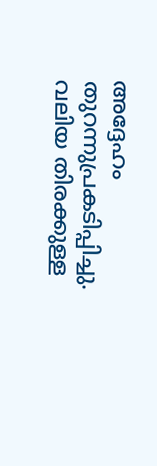അദ്ദേഹം തുറന്നുപ്രകടിപ്പിച്ചു. വലിയ തിരക്കുള്ള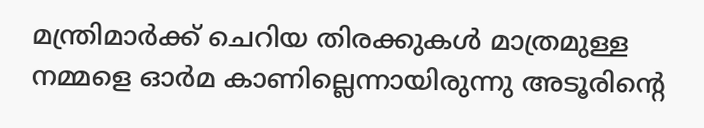മന്ത്രിമാർക്ക് ചെറിയ തിരക്കുകൾ മാത്രമുള്ള നമ്മളെ ഓർമ കാണില്ലെന്നായിരുന്നു അടൂരിന്റെ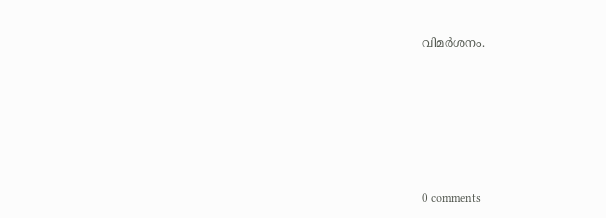വിമർശനം.









0 comments